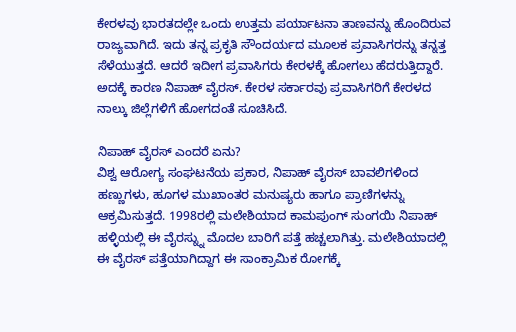ಕೇರಳವು ಭಾರತದಲ್ಲೇ ಒಂದು ಉತ್ತಮ ಪರ್ಯಾಟನಾ ತಾಣವನ್ನು ಹೊಂದಿರುವ ರಾಜ್ಯವಾಗಿದೆ. ಇದು ತನ್ನ ಪ್ರಕೃತಿ ಸೌಂದರ್ಯದ ಮೂಲಕ ಪ್ರವಾಸಿಗರನ್ನು ತನ್ನತ್ತ ಸೆಳೆಯುತ್ತದೆ. ಆದರೆ ಇದೀಗ ಪ್ರವಾಸಿಗರು ಕೇರಳಕ್ಕೆ ಹೋಗಲು ಹೆದರುತ್ತಿದ್ದಾರೆ. ಅದಕ್ಕೆ ಕಾರಣ ನಿಪಾಹ್ ವೈರಸ್. ಕೇರಳ ಸರ್ಕಾರವು ಪ್ರವಾಸಿಗರಿಗೆ ಕೇರಳದ ನಾಲ್ಕು ಜಿಲ್ಲೆಗಳಿಗೆ ಹೋಗದಂತೆ ಸೂಚಿಸಿದೆ.

ನಿಪಾಹ್ ವೈರಸ್ ಎಂದರೆ ಏನು?
ವಿಶ್ವ ಆರೋಗ್ಯ ಸಂಘಟನೆಯ ಪ್ರಕಾರ, ನಿಪಾಹ್ ವೈರಸ್ ಬಾವಲಿಗಳಿಂದ ಹಣ್ಣುಗಳು, ಹೂಗಳ ಮುಖಾಂತರ ಮನುಷ್ಯರು ಹಾಗೂ ಪ್ರಾಣಿಗಳನ್ನು ಆಕ್ರಮಿಸುತ್ತದೆ. 1998ರಲ್ಲಿ ಮಲೇಶಿಯಾದ ಕಾಮಪುಂಗ್ ಸುಂಗಯಿ ನಿಪಾಹ್ ಹಳ್ಳಿಯಲ್ಲಿ ಈ ವೈರಸ್ನ್ನು ಮೊದಲ ಬಾರಿಗೆ ಪತ್ತೆ ಹಚ್ಚಲಾಗಿತ್ತು. ಮಲೇಶಿಯಾದಲ್ಲಿ ಈ ವೈರಸ್ ಪತ್ತೆಯಾಗಿದ್ದಾಗ ಈ ಸಾಂಕ್ರಾಮಿಕ ರೋಗಕ್ಕೆ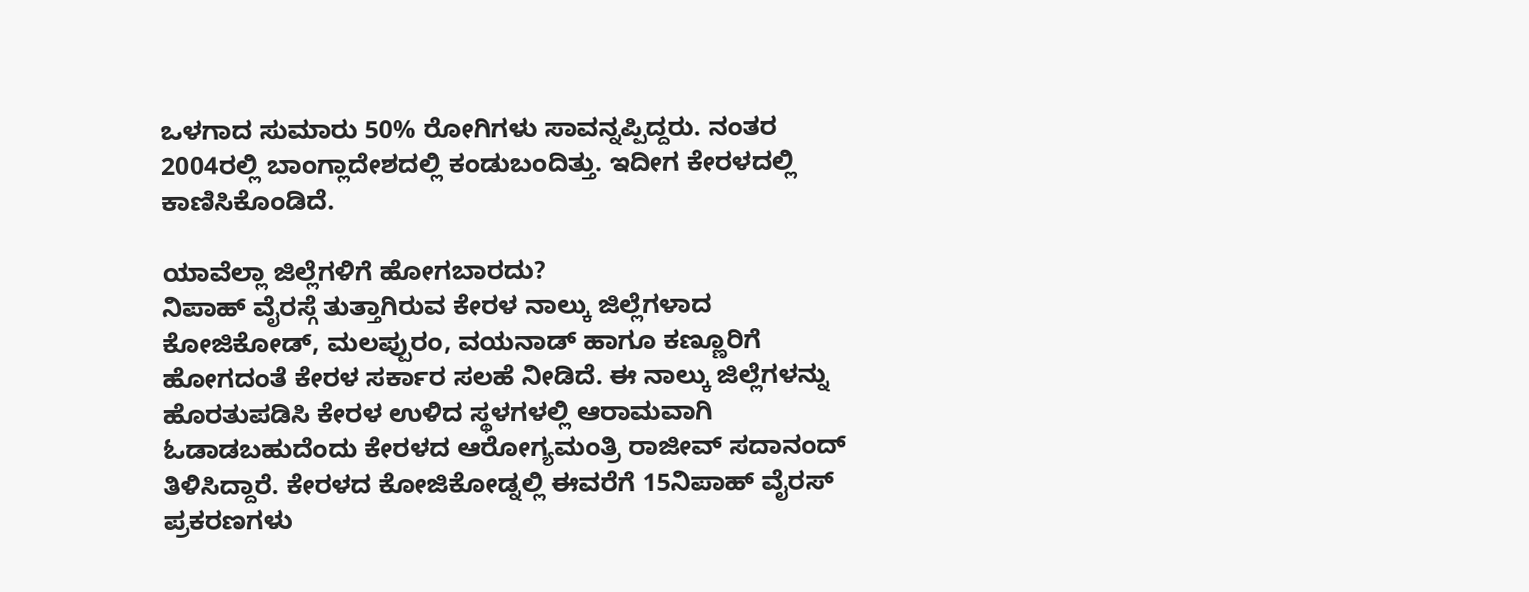ಒಳಗಾದ ಸುಮಾರು 50% ರೋಗಿಗಳು ಸಾವನ್ನಪ್ಪಿದ್ದರು. ನಂತರ 2004ರಲ್ಲಿ ಬಾಂಗ್ಲಾದೇಶದಲ್ಲಿ ಕಂಡುಬಂದಿತ್ತು. ಇದೀಗ ಕೇರಳದಲ್ಲಿ ಕಾಣಿಸಿಕೊಂಡಿದೆ.

ಯಾವೆಲ್ಲಾ ಜಿಲ್ಲೆಗಳಿಗೆ ಹೋಗಬಾರದು?
ನಿಪಾಹ್ ವೈರಸ್ಗೆ ತುತ್ತಾಗಿರುವ ಕೇರಳ ನಾಲ್ಕು ಜಿಲ್ಲೆಗಳಾದ ಕೋಜಿಕೋಡ್, ಮಲಪ್ಪುರಂ, ವಯನಾಡ್ ಹಾಗೂ ಕಣ್ಣೂರಿಗೆ ಹೋಗದಂತೆ ಕೇರಳ ಸರ್ಕಾರ ಸಲಹೆ ನೀಡಿದೆ. ಈ ನಾಲ್ಕು ಜಿಲ್ಲೆಗಳನ್ನು ಹೊರತುಪಡಿಸಿ ಕೇರಳ ಉಳಿದ ಸ್ಥಳಗಳಲ್ಲಿ ಆರಾಮವಾಗಿ ಓಡಾಡಬಹುದೆಂದು ಕೇರಳದ ಆರೋಗ್ಯಮಂತ್ರಿ ರಾಜೀವ್ ಸದಾನಂದ್ ತಿಳಿಸಿದ್ದಾರೆ. ಕೇರಳದ ಕೋಜಿಕೋಡ್ನಲ್ಲಿ ಈವರೆಗೆ 15ನಿಪಾಹ್ ವೈರಸ್ ಪ್ರಕರಣಗಳು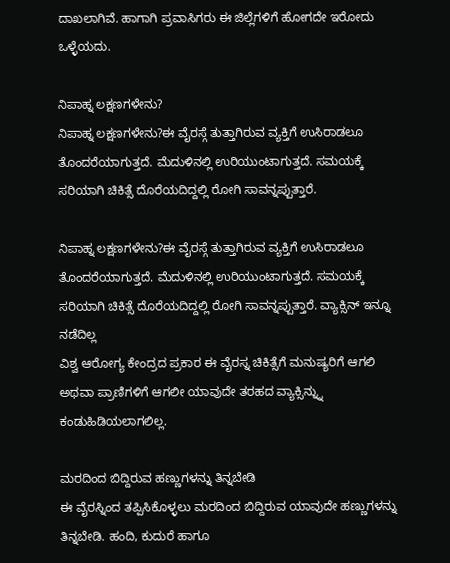ದಾಖಲಾಗಿವೆ. ಹಾಗಾಗಿ ಪ್ರವಾಸಿಗರು ಈ ಜಿಲ್ಲೆಗಳಿಗೆ ಹೋಗದೇ ಇರೋದು ಒಳ್ಳೆಯದು.

ನಿಪಾಹ್ನ ಲಕ್ಷಣಗಳೇನು?
ನಿಪಾಹ್ನ ಲಕ್ಷಣಗಳೇನು?ಈ ವೈರಸ್ಗೆ ತುತ್ತಾಗಿರುವ ವ್ಯಕ್ತಿಗೆ ಉಸಿರಾಡಲೂ ತೊಂದರೆಯಾಗುತ್ತದೆ. ಮೆದುಳಿನಲ್ಲಿ ಉರಿಯುಂಟಾಗುತ್ತದೆ. ಸಮಯಕ್ಕೆ ಸರಿಯಾಗಿ ಚಿಕಿತ್ಸೆ ದೊರೆಯದಿದ್ದಲ್ಲಿ ರೋಗಿ ಸಾವನ್ನಪ್ಪುತ್ತಾರೆ.

ನಿಪಾಹ್ನ ಲಕ್ಷಣಗಳೇನು?ಈ ವೈರಸ್ಗೆ ತುತ್ತಾಗಿರುವ ವ್ಯಕ್ತಿಗೆ ಉಸಿರಾಡಲೂ ತೊಂದರೆಯಾಗುತ್ತದೆ. ಮೆದುಳಿನಲ್ಲಿ ಉರಿಯುಂಟಾಗುತ್ತದೆ. ಸಮಯಕ್ಕೆ ಸರಿಯಾಗಿ ಚಿಕಿತ್ಸೆ ದೊರೆಯದಿದ್ದಲ್ಲಿ ರೋಗಿ ಸಾವನ್ನಪ್ಪುತ್ತಾರೆ. ವ್ಯಾಕ್ಸಿನ್ ಇನ್ನೂ ನಡೆದಿಲ್ಲ
ವಿಶ್ವ ಆರೋಗ್ಯ ಕೇಂದ್ರದ ಪ್ರಕಾರ ಈ ವೈರಸ್ನ ಚಿಕಿತ್ಸೆಗೆ ಮನುಷ್ಯರಿಗೆ ಆಗಲಿ ಅಥವಾ ಪ್ರಾಣಿಗಳಿಗೆ ಆಗಲೀ ಯಾವುದೇ ತರಹದ ವ್ಯಾಕ್ಸಿನ್ನ್ನು ಕಂಡುಹಿಡಿಯಲಾಗಲಿಲ್ಲ.

ಮರದಿಂದ ಬಿದ್ದಿರುವ ಹಣ್ಣುಗಳನ್ನು ತಿನ್ನಬೇಡಿ
ಈ ವೈರಸ್ನಿಂದ ತಪ್ಪಿಸಿಕೊಳ್ಳಲು ಮರದಿಂದ ಬಿದ್ದಿರುವ ಯಾವುದೇ ಹಣ್ಣುಗಳನ್ನು ತಿನ್ನಬೇಡಿ. ಹಂದಿ, ಕುದುರೆ ಹಾಗೂ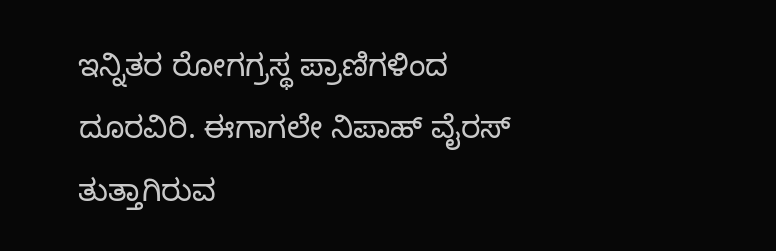ಇನ್ನಿತರ ರೋಗಗ್ರಸ್ಥ ಪ್ರಾಣಿಗಳಿಂದ ದೂರವಿರಿ. ಈಗಾಗಲೇ ನಿಪಾಹ್ ವೈರಸ್ ತುತ್ತಾಗಿರುವ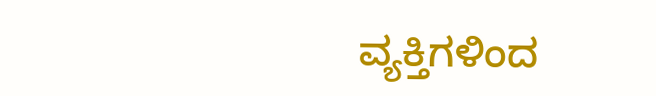ವ್ಯಕ್ತಿಗಳಿಂದ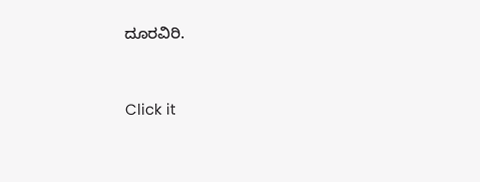ದೂರವಿರಿ.


Click it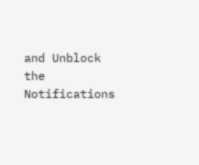and Unblock the Notifications